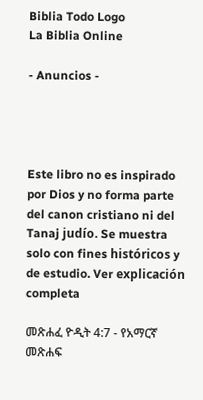Biblia Todo Logo
La Biblia Online

- Anuncios -




Este libro no es inspirado por Dios y no forma parte del canon cristiano ni del Tanaj judío. Se muestra solo con fines históricos y de estudio. Ver explicación completa

መጽሐፈ ዮዲት 4:7 - የአማርኛ መጽሐፍ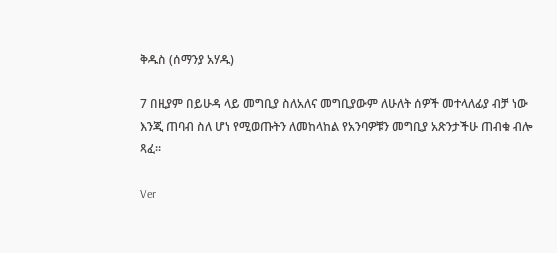ቅዱስ (ሰማንያ አሃዱ)

7 በዚያም በይሁዳ ላይ መግቢያ ስለአለና መግቢያውም ለሁለት ሰዎች መተላለፊያ ብቻ ነው እንጂ ጠባብ ስለ ሆነ የሚወጡትን ለመከላከል የአንባዎቹን መግቢያ አጽንታችሁ ጠብቁ ብሎ ጻፈ።

Ver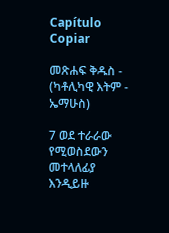Capítulo Copiar

መጽሐፍ ቅዱስ - (ካቶሊካዊ እትም - ኤማሁስ)

7 ወደ ተራራው የሚወስደውን መተላለፊያ እንዲይዙ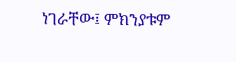ነገራቸው፤ ምክንያቱም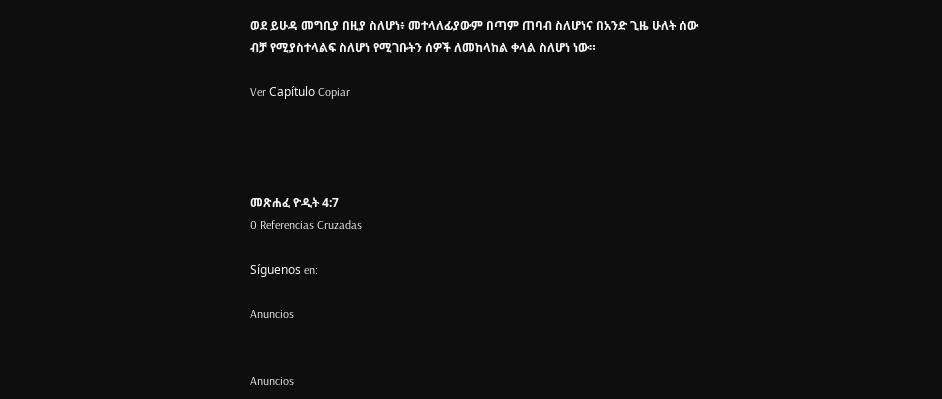ወደ ይሁዳ መግቢያ በዚያ ስለሆነ፥ መተላለፊያውም በጣም ጠባብ ስለሆነና በአንድ ጊዜ ሁለት ሰው ብቻ የሚያስተላልፍ ስለሆነ የሚገቡትን ሰዎች ለመከላከል ቀላል ስለሆነ ነው።

Ver Capítulo Copiar




መጽሐፈ ዮዲት 4:7
0 Referencias Cruzadas

Síguenos en:

Anuncios


Anuncios